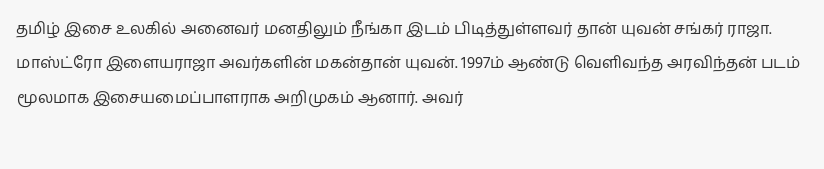தமிழ் இசை உலகில் அனைவர் மனதிலும் நீங்கா இடம் பிடித்துள்ளவர் தான் யுவன் சங்கர் ராஜா. மாஸ்ட்ரோ இளையராஜா அவர்களின் மகன்தான் யுவன். 1997ம் ஆண்டு வெளிவந்த அரவிந்தன் படம் மூலமாக இசையமைப்பாளராக அறிமுகம் ஆனார். அவர்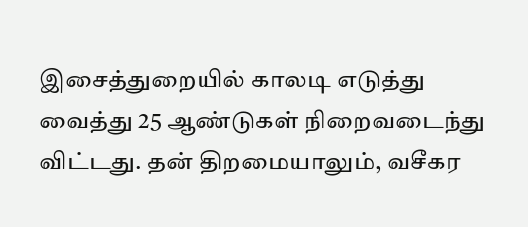இசைத்துறையில் காலடி எடுத்து வைத்து 25 ஆண்டுகள் நிறைவடைந்து விட்டது. தன் திறமையாலும், வசீகர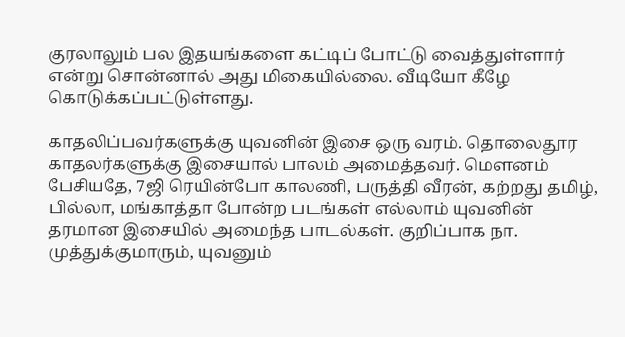குரலாலும் பல இதயங்களை கட்டிப் போட்டு வைத்துள்ளார் என்று சொன்னால் அது மிகையில்லை. வீடியோ கீழே கொடுக்கப்பட்டுள்ளது.

காதலிப்பவர்களுக்கு யுவனின் இசை ஒரு வரம். தொலைதூர காதலர்களுக்கு இசையால் பாலம் அமைத்தவர். மௌனம் பேசியதே, 7ஜி ரெயின்போ காலணி, பருத்தி வீரன், கற்றது தமிழ், பில்லா, மங்காத்தா போன்ற படங்கள் எல்லாம் யுவனின் தரமான இசையில் அமைந்த பாடல்கள். குறிப்பாக நா. முத்துக்குமாரும், யுவனும்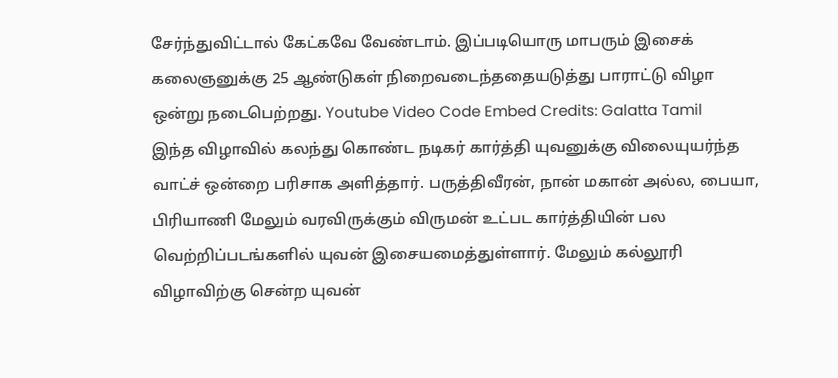சேர்ந்துவிட்டால் கேட்கவே வேண்டாம். இப்படியொரு மாபரும் இசைக் கலைஞனுக்கு 25 ஆண்டுகள் நிறைவடைந்ததையடுத்து பாராட்டு விழா ஒன்று நடைபெற்றது. Youtube Video Code Embed Credits: Galatta Tamil
இந்த விழாவில் கலந்து கொண்ட நடிகர் கார்த்தி யுவனுக்கு விலையுயர்ந்த வாட்ச் ஒன்றை பரிசாக அளித்தார். பருத்திவீரன், நான் மகான் அல்ல, பையா, பிரியாணி மேலும் வரவிருக்கும் விருமன் உட்பட கார்த்தியின் பல வெற்றிப்படங்களில் யுவன் இசையமைத்துள்ளார். மேலும் கல்லூரி விழாவிற்கு சென்ற யுவன்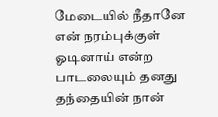மேடையில் நீதானே என் நரம்புக்குள் ஓடினாய் என்ற பாடலையும் தனது தந்தையின் நான்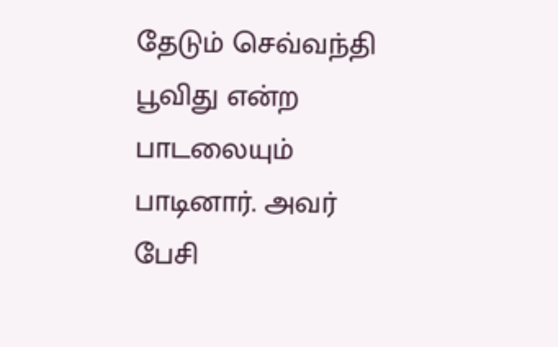தேடும் செவ்வந்தி பூவிது என்ற பாடலையும் பாடினார். அவர் பேசி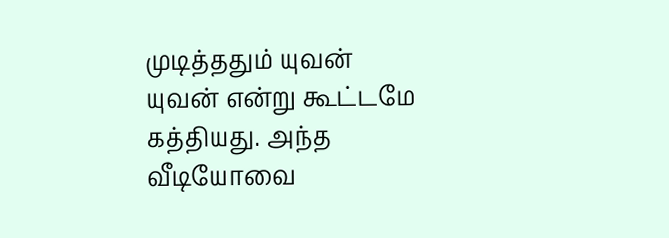முடித்ததும் யுவன் யுவன் என்று கூட்டமே கத்தியது. அந்த வீடியோவை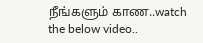நீங்களும் காண..watch the below video..